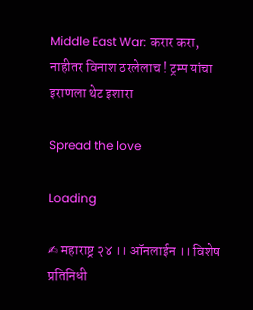Middle East War: करार करा, नाहीतर विनाश ठरलेलाच ! ट्रम्प यांचा इराणला थेट इशारा

Spread the love

Loading

✍ महाराष्ट्र २४ ।। ऑनलाईन ।। विशेष प्रतिनिधी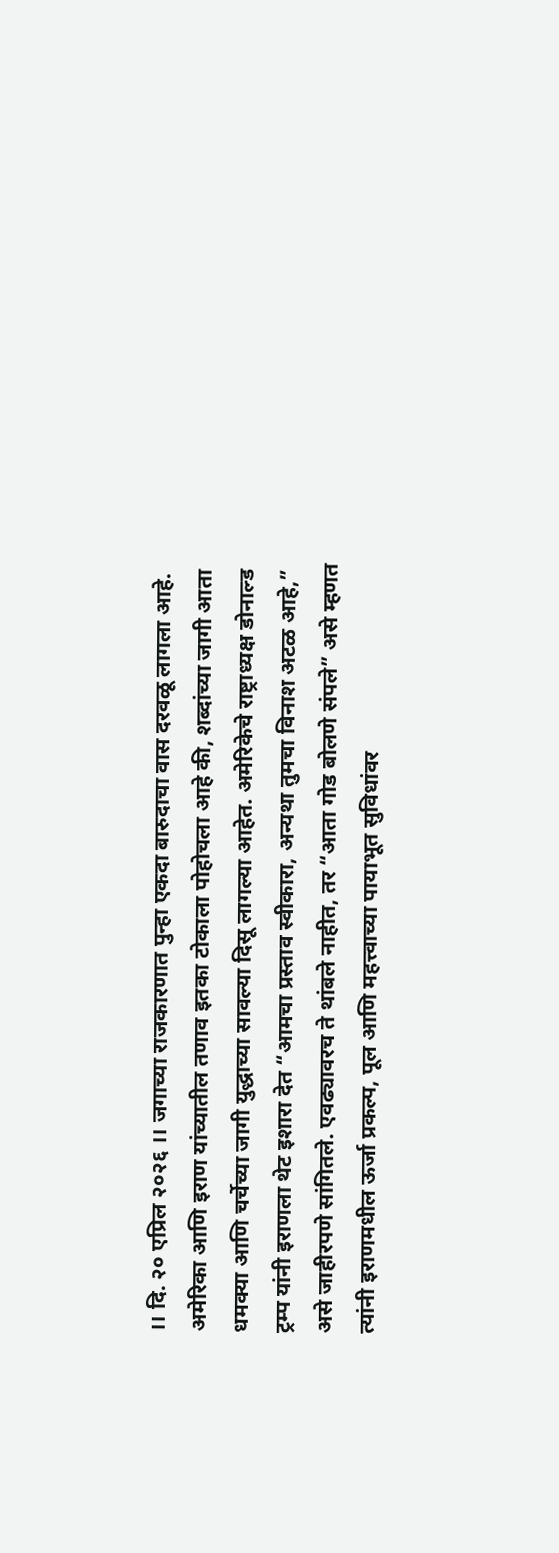।। दि. २० एप्रिल २०२६ ।। जगाच्या राजकारणात पुन्हा एकदा बारुदाचा वास दरवळू लागला आहे. अमेरिका आणि इराण यांच्यातील तणाव इतका टोकाला पोहोचला आहे की, शब्दांच्या जागी आता धमक्या आणि चर्चेच्या जागी युद्धाच्या सावल्या दिसू लागल्या आहेत. अमेरिकेचे राष्ट्राध्यक्ष डोनाल्ड ट्रम्प यांनी इराणला थेट इशारा देत “आमचा प्रस्ताव स्वीकारा, अन्यथा तुमचा विनाश अटळ आहे,” असे जाहीरपणे सांगितले. एवढ्यावरच ते थांबले नाहीत, तर “आता गोड बोलणे संपले” असे म्हणत त्यांनी इराणमधील ऊर्जा प्रकल्प, पूल आणि महत्त्वाच्या पायाभूत सुविधांवर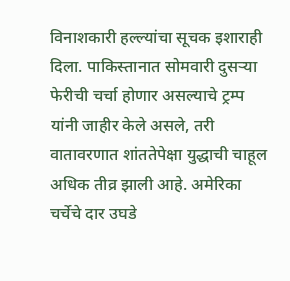विनाशकारी हल्ल्यांचा सूचक इशाराही दिला. पाकिस्तानात सोमवारी दुसऱ्या फेरीची चर्चा होणार असल्याचे ट्रम्प यांनी जाहीर केले असले, तरी वातावरणात शांततेपेक्षा युद्धाची चाहूल अधिक तीव्र झाली आहे. अमेरिका चर्चेचे दार उघडे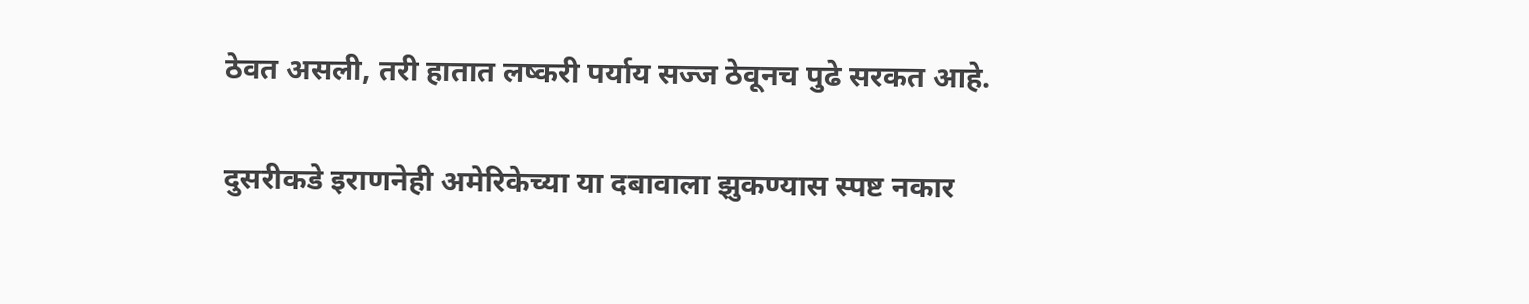ठेवत असली, तरी हातात लष्करी पर्याय सज्ज ठेवूनच पुढे सरकत आहे.

दुसरीकडे इराणनेही अमेरिकेच्या या दबावाला झुकण्यास स्पष्ट नकार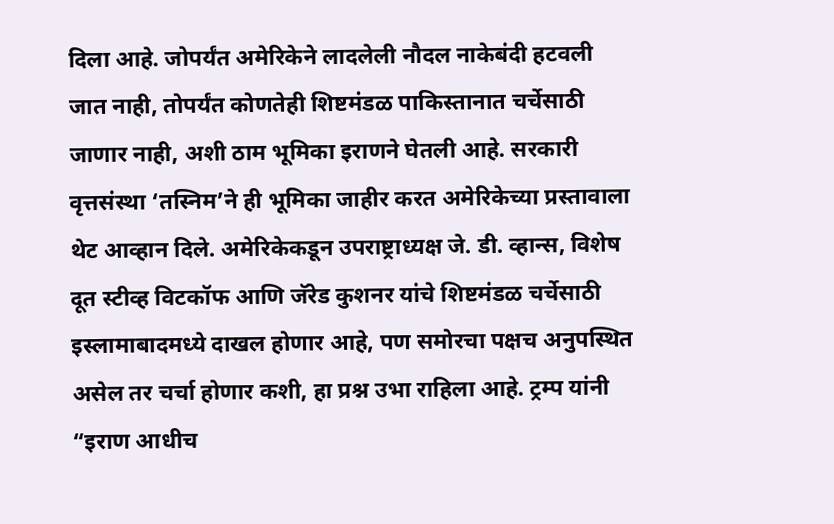दिला आहे. जोपर्यंत अमेरिकेने लादलेली नौदल नाकेबंदी हटवली जात नाही, तोपर्यंत कोणतेही शिष्टमंडळ पाकिस्तानात चर्चेसाठी जाणार नाही, अशी ठाम भूमिका इराणने घेतली आहे. सरकारी वृत्तसंस्था ‘तस्निम’ने ही भूमिका जाहीर करत अमेरिकेच्या प्रस्तावाला थेट आव्हान दिले. अमेरिकेकडून उपराष्ट्राध्यक्ष जे. डी. व्हान्स, विशेष दूत स्टीव्ह विटकॉफ आणि जॅरेड कुशनर यांचे शिष्टमंडळ चर्चेसाठी इस्लामाबादमध्ये दाखल होणार आहे, पण समोरचा पक्षच अनुपस्थित असेल तर चर्चा होणार कशी, हा प्रश्न उभा राहिला आहे. ट्रम्प यांनी “इराण आधीच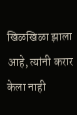खिळखिळा झाला आहे, त्यांनी करार केला नाही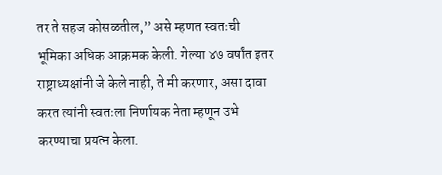तर ते सहज कोसळतील,” असे म्हणत स्वतःची भूमिका अधिक आक्रमक केली. गेल्या ४७ वर्षांत इतर राष्ट्राध्यक्षांनी जे केले नाही, ते मी करणार, असा दावा करत त्यांनी स्वतःला निर्णायक नेता म्हणून उभे करण्याचा प्रयत्न केला.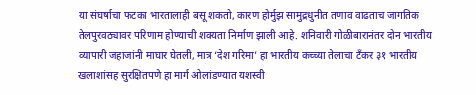या संघर्षाचा फटका भारतालाही बसू शकतो, कारण होर्मुझ सामुद्रधुनीत तणाव वाढताच जागतिक तेलपुरवठ्यावर परिणाम होण्याची शक्यता निर्माण झाली आहे. शनिवारी गोळीबारानंतर दोन भारतीय व्यापारी जहाजांनी माघार घेतली, मात्र ‘देश गरिमा’ हा भारतीय कच्च्या तेलाचा टँकर ३१ भारतीय खलाशांसह सुरक्षितपणे हा मार्ग ओलांडण्यात यशस्वी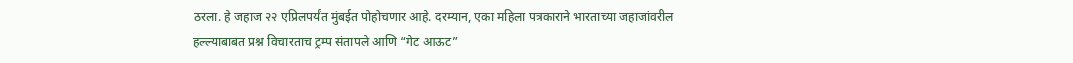ठरला. हे जहाज २२ एप्रिलपर्यंत मुंबईत पोहोचणार आहे. दरम्यान, एका महिला पत्रकाराने भारताच्या जहाजांवरील हल्ल्याबाबत प्रश्न विचारताच ट्रम्प संतापले आणि “गेट आऊट”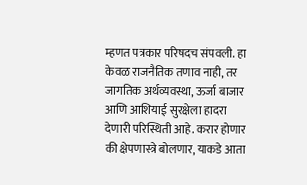म्हणत पत्रकार परिषदच संपवली. हा केवळ राजनैतिक तणाव नाही, तर जागतिक अर्थव्यवस्था, ऊर्जा बाजार आणि आशियाई सुरक्षेला हादरा देणारी परिस्थिती आहे. करार होणार की क्षेपणास्त्रे बोलणार, याकडे आता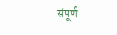संपूर्ण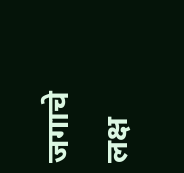जगाचे लक्ष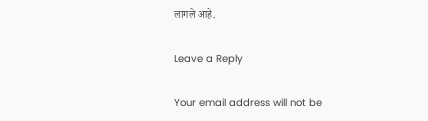लागले आहे.

Leave a Reply

Your email address will not be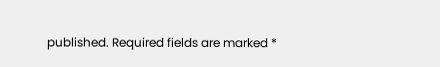published. Required fields are marked *